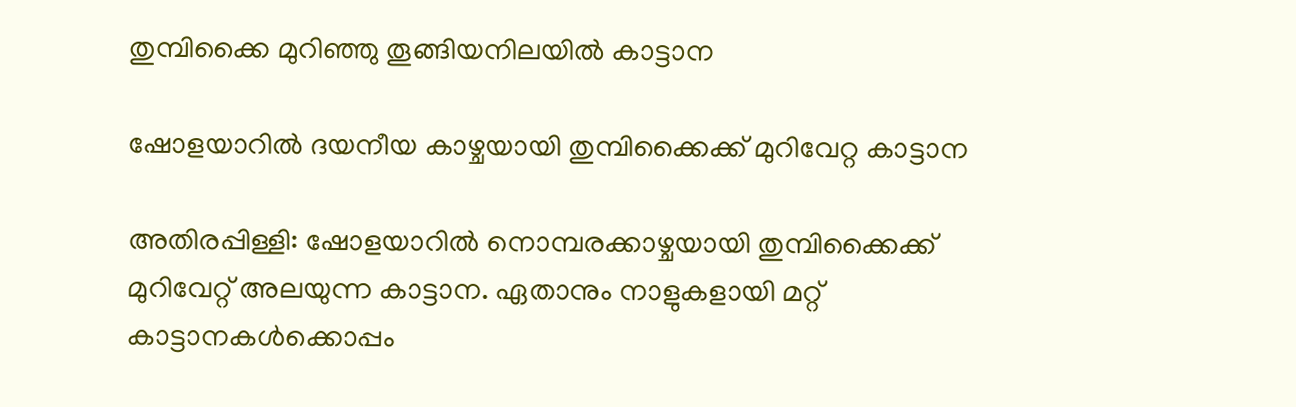തുമ്പിക്കൈ മുറിഞ്ഞു തൂങ്ങിയനിലയിൽ കാട്ടാന

ഷോളയാറിൽ ദയനീയ കാഴ്ചയായി തുമ്പിക്കൈക്ക് മുറിവേറ്റ കാട്ടാന

അതിരപ്പിള്ളി: ഷോളയാറിൽ നൊമ്പരക്കാഴ്ചയായി തുമ്പിക്കൈക്ക് മുറിവേറ്റ് അലയുന്ന കാട്ടാന. ഏതാനും നാളുകളായി മറ്റ് കാട്ടാനകൾക്കൊപ്പം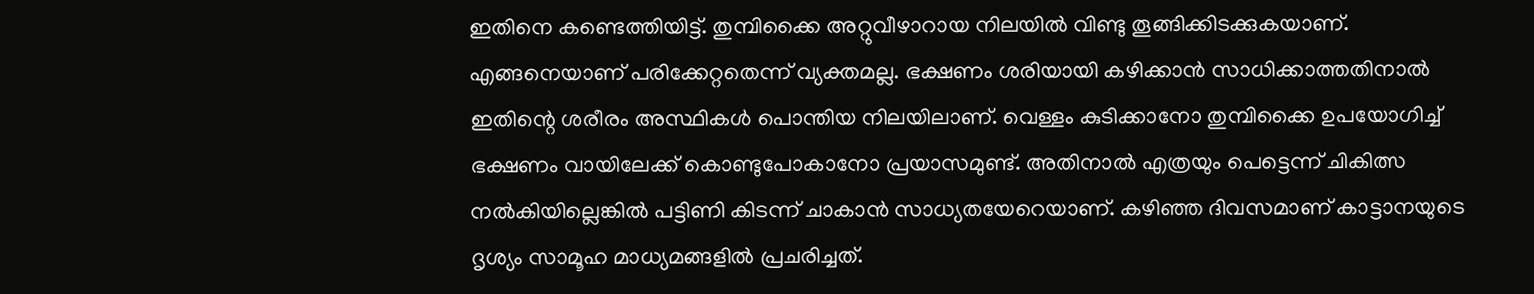ഇതിനെ കണ്ടെത്തിയിട്ട്. തുമ്പിക്കൈ അറ്റുവീഴാറായ നിലയിൽ വിണ്ടു തൂങ്ങിക്കിടക്കുകയാണ്. എങ്ങനെയാണ് പരിക്കേറ്റതെന്ന് വ്യക്തമല്ല. ഭക്ഷണം ശരിയായി കഴിക്കാൻ സാധിക്കാത്തതിനാൽ ഇതിന്റെ ശരീരം അസ്ഥികൾ പൊന്തിയ നിലയിലാണ്. വെള്ളം കുടിക്കാനോ തുമ്പിക്കൈ ഉപയോഗിച്ച് ഭക്ഷണം വായിലേക്ക് കൊണ്ടുപോകാനോ പ്രയാസമുണ്ട്. അതിനാൽ എത്രയും പെട്ടെന്ന് ചികിത്സ നൽകിയില്ലെങ്കിൽ പട്ടിണി കിടന്ന് ചാകാൻ സാധ്യതയേറെയാണ്. കഴിഞ്ഞ ദിവസമാണ് കാട്ടാനയുടെ ദൃശ്യം സാമൂഹ മാധ്യമങ്ങളിൽ പ്രചരിച്ചത്.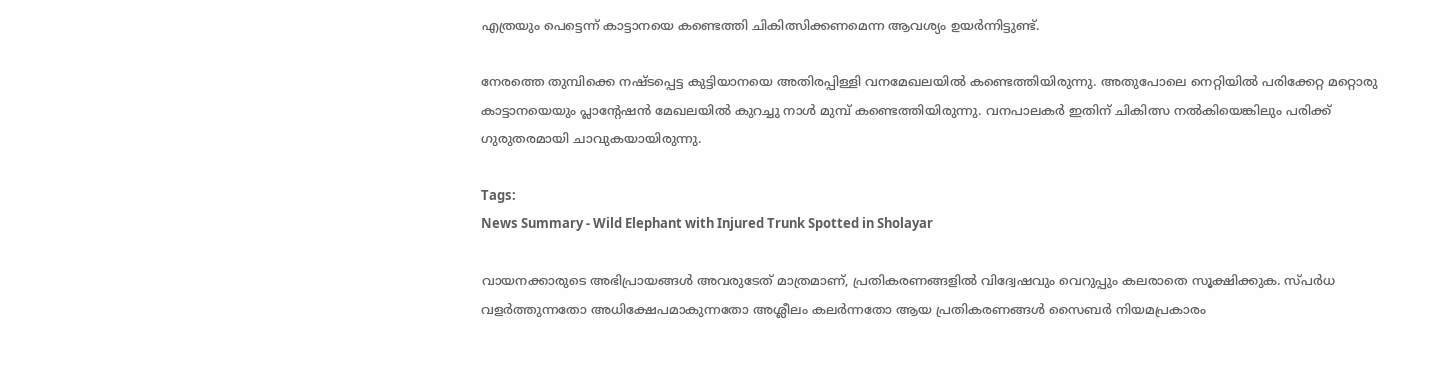എത്രയും പെട്ടെന്ന് കാട്ടാനയെ കണ്ടെത്തി ചികിത്സിക്കണമെന്ന ആവശ്യം ഉയർന്നിട്ടുണ്ട്.

നേരത്തെ തുമ്പിക്കെ നഷ്ടപ്പെട്ട കുട്ടിയാനയെ അതിരപ്പിള്ളി വനമേഖലയിൽ കണ്ടെത്തിയിരുന്നു. അതുപോലെ നെറ്റിയിൽ പരിക്കേറ്റ മറ്റൊരു കാട്ടാനയെയും പ്ലാന്റേഷൻ മേഖലയിൽ കുറച്ചു നാൾ മുമ്പ് കണ്ടെത്തിയിരുന്നു. വനപാലകർ ഇതിന് ചികിത്സ നൽകിയെങ്കിലും പരിക്ക് ഗുരുതരമായി ചാവുകയായിരുന്നു.

Tags:
News Summary - Wild Elephant with Injured Trunk Spotted in Sholayar

വായനക്കാരുടെ അഭിപ്രായങ്ങള്‍ അവരുടേത് മാത്രമാണ്, പ്രതികരണങ്ങളിൽ വിദ്വേഷവും വെറുപ്പും കലരാതെ സൂക്ഷിക്കുക. സ്പർധ വളർത്തുന്നതോ അധിക്ഷേപമാകുന്നതോ അശ്ലീലം കലർന്നതോ ആയ പ്രതികരണങ്ങൾ സൈബർ നിയമപ്രകാരം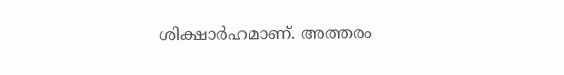ശിക്ഷാർഹമാണ്. അത്തരം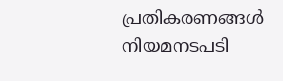പ്രതികരണങ്ങൾ നിയമനടപടി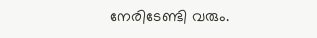നേരിടേണ്ടി വരും.